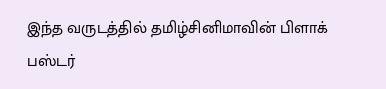இந்த வருடத்தில் தமிழ்சினிமாவின் பிளாக் பஸ்டர்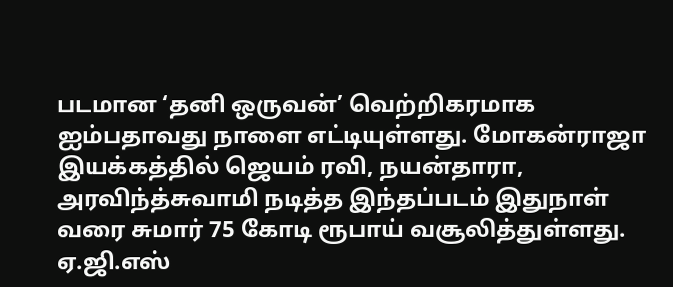படமான ‘தனி ஒருவன்’ வெற்றிகரமாக ஐம்பதாவது நாளை எட்டியுள்ளது. மோகன்ராஜா இயக்கத்தில் ஜெயம் ரவி, நயன்தாரா, அரவிந்த்சுவாமி நடித்த இந்தப்படம் இதுநாள் வரை சுமார் 75 கோடி ரூபாய் வசூலித்துள்ளது. ஏ.ஜி.எஸ்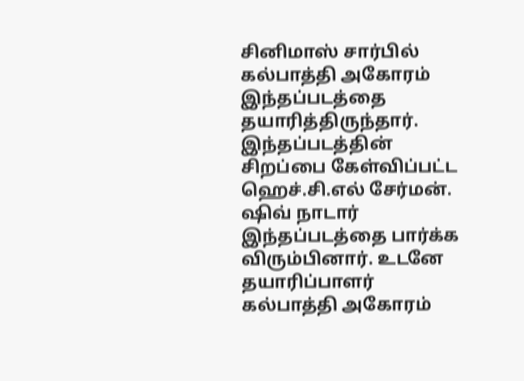சினிமாஸ் சார்பில் கல்பாத்தி அகோரம் இந்தப்படத்தை தயாரித்திருந்தார்.
இந்தப்படத்தின் சிறப்பை கேள்விப்பட்ட ஹெச்.சி.எல் சேர்மன். ஷிவ் நாடார் இந்தப்படத்தை பார்க்க விரும்பினார். உடனே தயாரிப்பாளர் கல்பாத்தி அகோரம்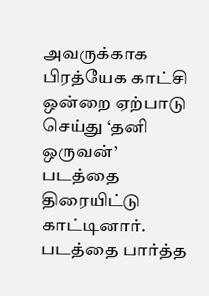அவருக்காக பிரத்யேக காட்சி ஒன்றை ஏற்பாடு செய்து ‘தனி ஒருவன்’ படத்தை திரையிட்டு காட்டினார். படத்தை பார்த்த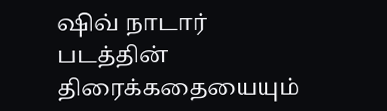ஷிவ் நாடார் படத்தின் திரைக்கதையையும்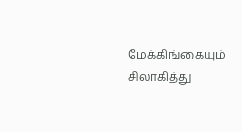மேக்கிங்கையும் சிலாகித்து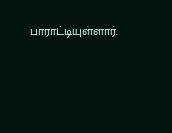பாராட்டியுள்ளார்.